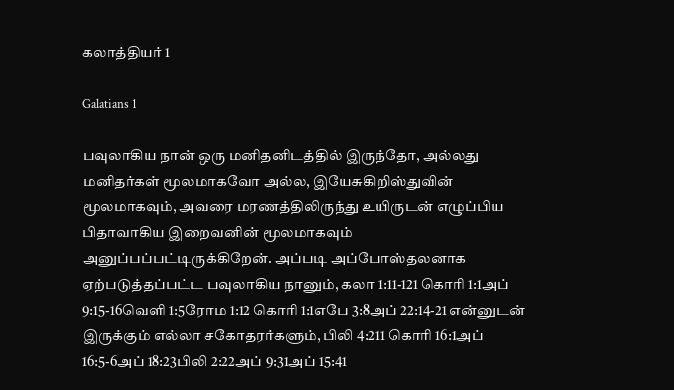கலாத்தியர் 1

Galatians 1

பவுலாகிய நான் ஒரு மனிதனிடத்தில் இருந்தோ, அல்லது மனிதர்கள் மூலமாகவோ அல்ல, இயேசுகிறிஸ்துவின் மூலமாகவும், அவரை மரணத்திலிருந்து உயிருடன் எழுப்பிய பிதாவாகிய இறைவனின் மூலமாகவும் அனுப்பப்பட்டிருக்கிறேன். அப்படி அப்போஸ்தலனாக ஏற்படுத்தப்பட்ட பவுலாகிய நானும், கலா 1:11-121 கொரி 1:1அப் 9:15-16வெளி 1:5ரோம 1:12 கொரி 1:1எபே 3:8அப் 22:14-21 என்னுடன் இருக்கும் எல்லா சகோதரர்களும், பிலி 4:211 கொரி 16:1அப் 16:5-6அப் 18:23பிலி 2:22அப் 9:31அப் 15:41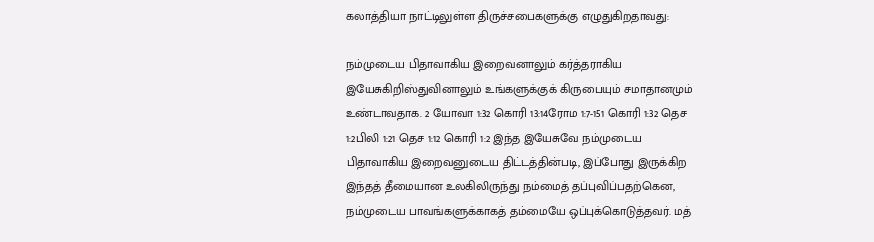கலாத்தியா நாட்டிலுள்ள திருச்சபைகளுக்கு எழுதுகிறதாவது:

நம்முடைய பிதாவாகிய இறைவனாலும் கர்த்தராகிய இயேசுகிறிஸ்துவினாலும் உங்களுக்குக் கிருபையும் சமாதானமும் உண்டாவதாக. 2 யோவா 1:32 கொரி 13:14ரோம 1:7-151 கொரி 1:32 தெச 1:2பிலி 1:21 தெச 1:12 கொரி 1:2 இந்த இயேசுவே நம்முடைய பிதாவாகிய இறைவனுடைய திட்டத்தின்படி, இப்போது இருக்கிற இந்தத் தீமையான உலகிலிருந்து நம்மைத் தப்புவிப்பதற்கென, நம்முடைய பாவங்களுக்காகத் தம்மையே ஒப்புக்கொடுத்தவர். மத்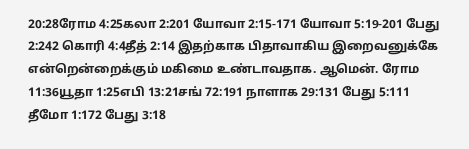20:28ரோம 4:25கலா 2:201 யோவா 2:15-171 யோவா 5:19-201 பேது 2:242 கொரி 4:4தீத் 2:14 இதற்காக பிதாவாகிய இறைவனுக்கே என்றென்றைக்கும் மகிமை உண்டாவதாக. ஆமென். ரோம 11:36யூதா 1:25எபி 13:21சங் 72:191 நாளாக 29:131 பேது 5:111 தீமோ 1:172 பேது 3:18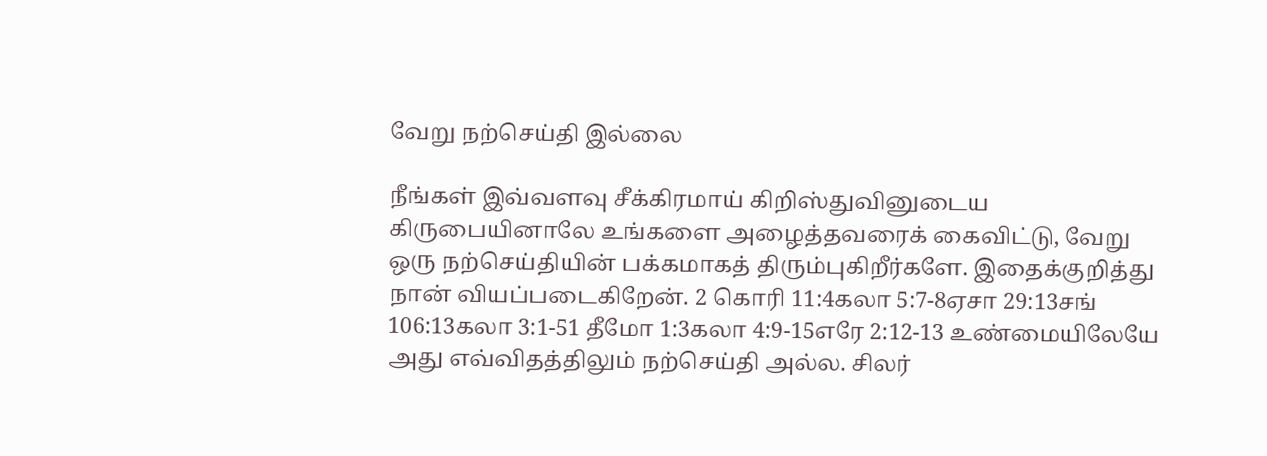வேறு நற்செய்தி இல்லை

நீங்கள் இவ்வளவு சீக்கிரமாய் கிறிஸ்துவினுடைய கிருபையினாலே உங்களை அழைத்தவரைக் கைவிட்டு, வேறு ஒரு நற்செய்தியின் பக்கமாகத் திரும்புகிறீர்களே. இதைக்குறித்து நான் வியப்படைகிறேன். 2 கொரி 11:4கலா 5:7-8ஏசா 29:13சங் 106:13கலா 3:1-51 தீமோ 1:3கலா 4:9-15எரே 2:12-13 உண்மையிலேயே அது எவ்விதத்திலும் நற்செய்தி அல்ல. சிலர்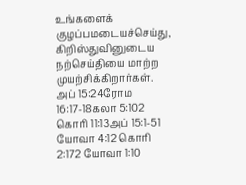உங்களைக் குழப்பமடையச்செய்து, கிறிஸ்துவினுடைய நற்செய்தியை மாற்ற முயற்சிக்கிறார்கள். அப் 15:24ரோம 16:17-18கலா 5:102 கொரி 11:13அப் 15:1-51 யோவா 4:12 கொரி 2:172 யோவா 1:10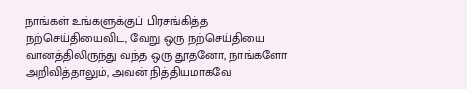நாங்கள் உங்களுக்குப் பிரசங்கித்த நற்செய்தியைவிட, வேறு ஒரு நற்செய்தியை வானத்திலிருந்து வந்த ஒரு தூதனோ, நாங்களோ அறிவித்தாலும், அவன் நித்தியமாகவே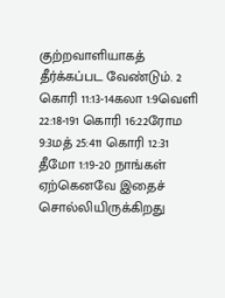குற்றவாளியாகத் தீர்க்கப்பட வேண்டும். 2 கொரி 11:13-14கலா 1:9வெளி 22:18-191 கொரி 16:22ரோம 9:3மத் 25:411 கொரி 12:31 தீமோ 1:19-20 நாங்கள் ஏற்கெனவே இதைச் சொல்லியிருக்கிறது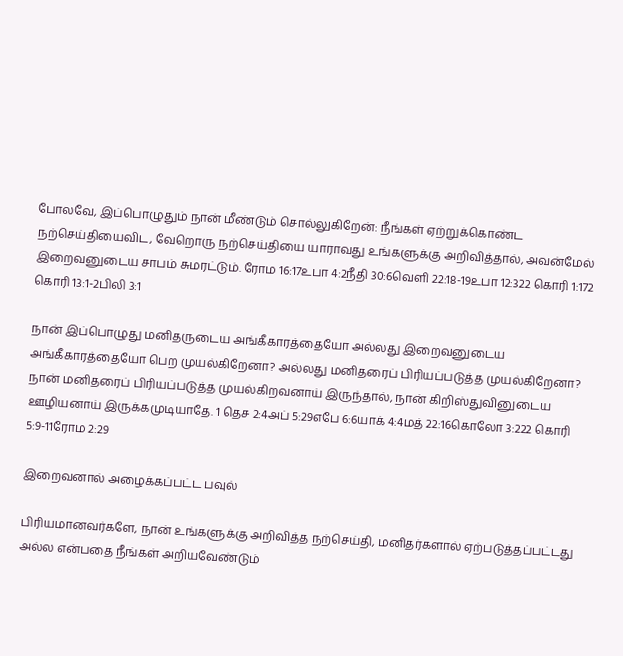போலவே, இப்பொழுதும் நான் மீண்டும் சொல்லுகிறேன்: நீங்கள் ஏற்றுக்கொண்ட நற்செய்தியைவிட, வேறொரு நற்செய்தியை யாராவது உங்களுக்கு அறிவித்தால், அவன்மேல் இறைவனுடைய சாபம் சுமரட்டும். ரோம 16:17உபா 4:2நீதி 30:6வெளி 22:18-19உபா 12:322 கொரி 1:172 கொரி 13:1-2பிலி 3:1

நான் இப்பொழுது மனிதருடைய அங்கீகாரத்தையோ அல்லது இறைவனுடைய அங்கீகாரத்தையோ பெற முயல்கிறேனா? அல்லது மனிதரைப் பிரியப்படுத்த முயல்கிறேனா? நான் மனிதரைப் பிரியப்படுத்த முயல்கிறவனாய் இருந்தால், நான் கிறிஸ்துவினுடைய ஊழியனாய் இருக்கமுடியாதே. 1 தெச 2:4அப் 5:29எபே 6:6யாக் 4:4மத் 22:16கொலோ 3:222 கொரி 5:9-11ரோம 2:29

இறைவனால் அழைக்கப்பட்ட பவுல்

பிரியமானவர்களே, நான் உங்களுக்கு அறிவித்த நற்செய்தி, மனிதர்களால் ஏற்படுத்தப்பட்டது அல்ல என்பதை நீங்கள் அறியவேண்டும்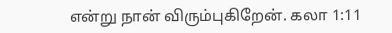என்று நான் விரும்புகிறேன். கலா 1:11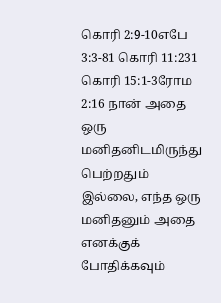கொரி 2:9-10எபே 3:3-81 கொரி 11:231 கொரி 15:1-3ரோம 2:16 நான் அதை ஒரு மனிதனிடமிருந்து பெற்றதும் இல்லை, எந்த ஒரு மனிதனும் அதை எனக்குக் போதிக்கவும்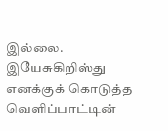இல்லை. இயேசுகிறிஸ்து எனக்குக் கொடுத்த வெளிப்பாட்டின்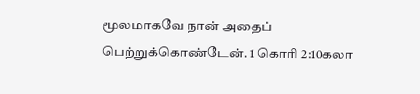மூலமாகவே நான் அதைப் பெற்றுக்கொண்டேன். 1 கொரி 2:10கலா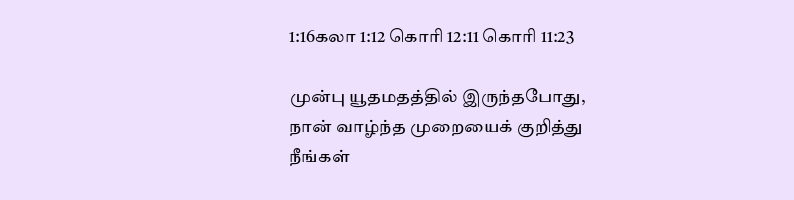1:16கலா 1:12 கொரி 12:11 கொரி 11:23

முன்பு யூதமதத்தில் இருந்தபோது, நான் வாழ்ந்த முறையைக் குறித்து நீங்கள்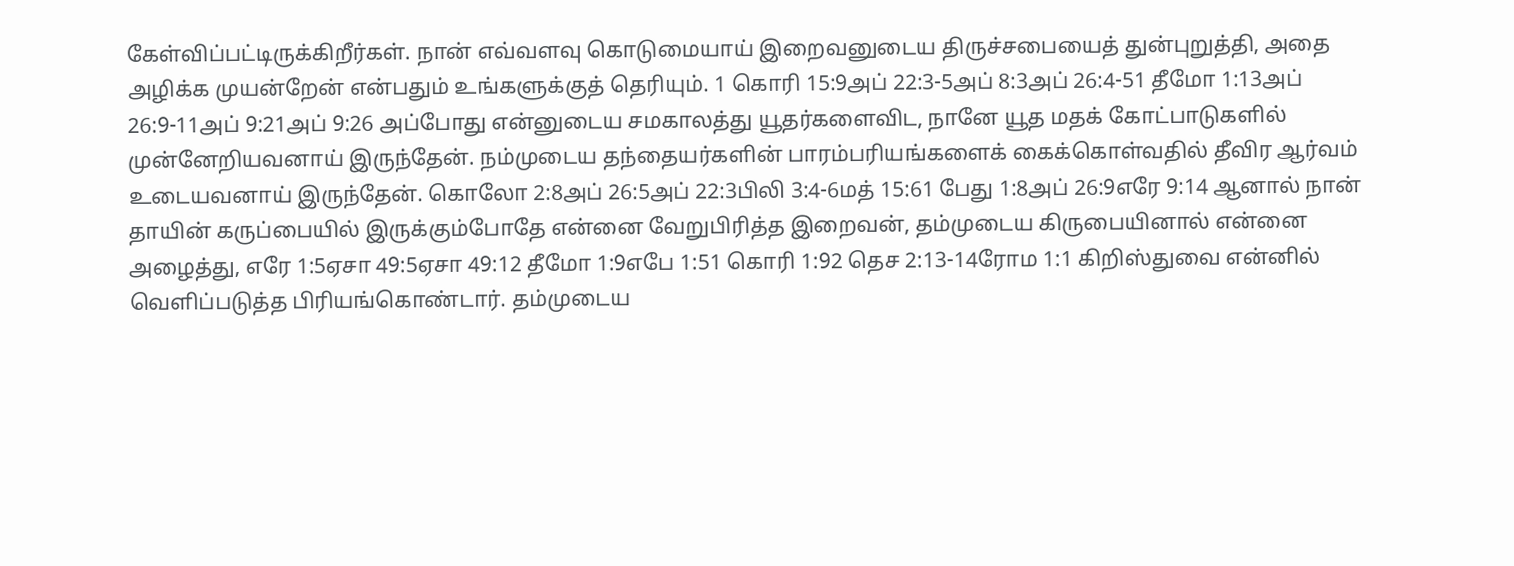கேள்விப்பட்டிருக்கிறீர்கள். நான் எவ்வளவு கொடுமையாய் இறைவனுடைய திருச்சபையைத் துன்புறுத்தி, அதை அழிக்க முயன்றேன் என்பதும் உங்களுக்குத் தெரியும். 1 கொரி 15:9அப் 22:3-5அப் 8:3அப் 26:4-51 தீமோ 1:13அப் 26:9-11அப் 9:21அப் 9:26 அப்போது என்னுடைய சமகாலத்து யூதர்களைவிட, நானே யூத மதக் கோட்பாடுகளில் முன்னேறியவனாய் இருந்தேன். நம்முடைய தந்தையர்களின் பாரம்பரியங்களைக் கைக்கொள்வதில் தீவிர ஆர்வம் உடையவனாய் இருந்தேன். கொலோ 2:8அப் 26:5அப் 22:3பிலி 3:4-6மத் 15:61 பேது 1:8அப் 26:9எரே 9:14 ஆனால் நான் தாயின் கருப்பையில் இருக்கும்போதே என்னை வேறுபிரித்த இறைவன், தம்முடைய கிருபையினால் என்னை அழைத்து, எரே 1:5ஏசா 49:5ஏசா 49:12 தீமோ 1:9எபே 1:51 கொரி 1:92 தெச 2:13-14ரோம 1:1 கிறிஸ்துவை என்னில் வெளிப்படுத்த பிரியங்கொண்டார். தம்முடைய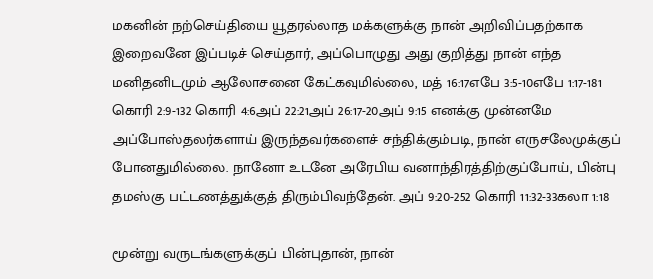மகனின் நற்செய்தியை யூதரல்லாத மக்களுக்கு நான் அறிவிப்பதற்காக இறைவனே இப்படிச் செய்தார், அப்பொழுது அது குறித்து நான் எந்த மனிதனிடமும் ஆலோசனை கேட்கவுமில்லை, மத் 16:17எபே 3:5-10எபே 1:17-181 கொரி 2:9-132 கொரி 4:6அப் 22:21அப் 26:17-20அப் 9:15 எனக்கு முன்னமே அப்போஸ்தலர்களாய் இருந்தவர்களைச் சந்திக்கும்படி, நான் எருசலேமுக்குப் போனதுமில்லை. நானோ உடனே அரேபிய வனாந்திரத்திற்குப்போய், பின்பு தமஸ்கு பட்டணத்துக்குத் திரும்பிவந்தேன். அப் 9:20-252 கொரி 11:32-33கலா 1:18

மூன்று வருடங்களுக்குப் பின்புதான், நான்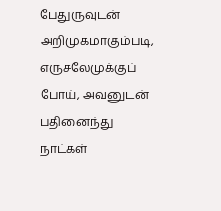பேதுருவுடன் அறிமுகமாகும்படி, எருசலேமுக்குப் போய், அவனுடன் பதினைந்து நாட்கள்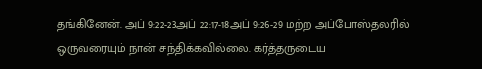தங்கினேன். அப் 9:22-23அப் 22:17-18அப் 9:26-29 மற்ற அப்போஸ்தலரில் ஒருவரையும் நான் சந்திக்கவில்லை. கர்த்தருடைய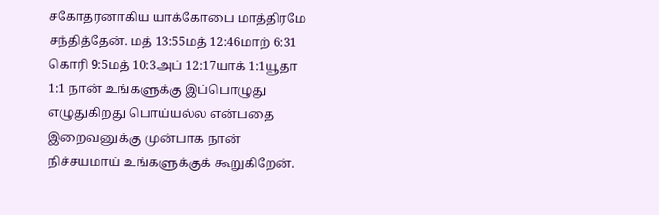சகோதரனாகிய யாக்கோபை மாத்திரமே சந்தித்தேன். மத் 13:55மத் 12:46மாற் 6:31 கொரி 9:5மத் 10:3அப் 12:17யாக் 1:1யூதா 1:1 நான் உங்களுக்கு இப்பொழுது எழுதுகிறது பொய்யல்ல என்பதை இறைவனுக்கு முன்பாக நான் நிச்சயமாய் உங்களுக்குக் கூறுகிறேன்.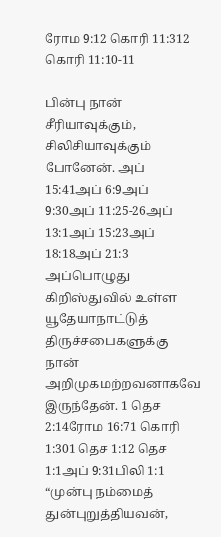ரோம 9:12 கொரி 11:312 கொரி 11:10-11

பின்பு நான் சீரியாவுக்கும், சிலிசியாவுக்கும் போனேன். அப் 15:41அப் 6:9அப் 9:30அப் 11:25-26அப் 13:1அப் 15:23அப் 18:18அப் 21:3 அப்பொழுது கிறிஸ்துவில் உள்ள யூதேயாநாட்டுத் திருச்சபைகளுக்கு நான் அறிமுகமற்றவனாகவே இருந்தேன். 1 தெச 2:14ரோம 16:71 கொரி 1:301 தெச 1:12 தெச 1:1அப் 9:31பிலி 1:1 “முன்பு நம்மைத் துன்புறுத்தியவன்,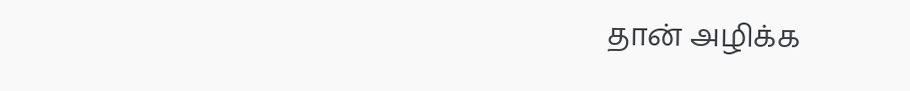தான் அழிக்க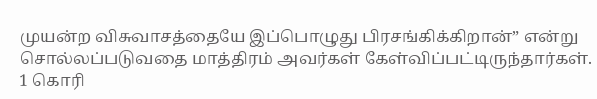முயன்ற விசுவாசத்தையே இப்பொழுது பிரசங்கிக்கிறான்” என்று சொல்லப்படுவதை மாத்திரம் அவர்கள் கேள்விப்பட்டிருந்தார்கள். 1 கொரி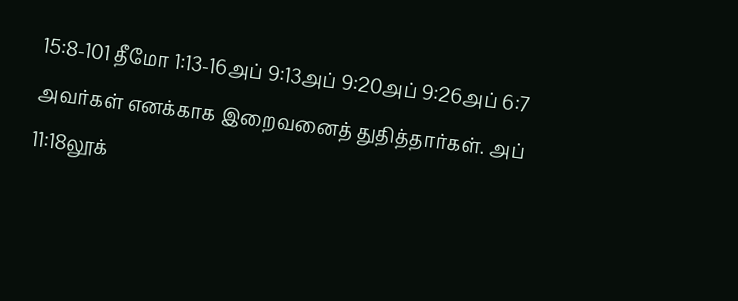15:8-101 தீமோ 1:13-16அப் 9:13அப் 9:20அப் 9:26அப் 6:7 அவர்கள் எனக்காக இறைவனைத் துதித்தார்கள். அப் 11:18லூக்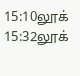15:10லூக் 15:32லூக்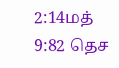2:14மத் 9:82 தெச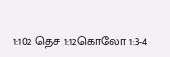1:102 தெச 1:12கொலோ 1:3-4